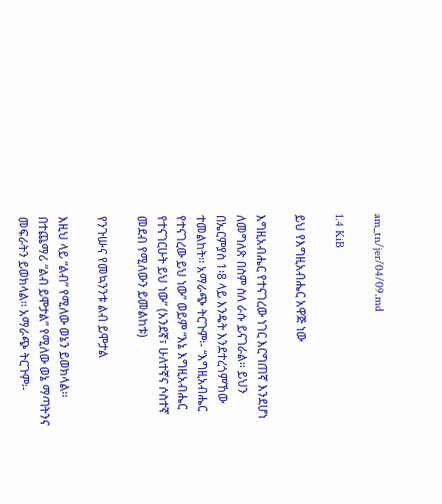am_tn/jer/04/09.md

1.4 KiB

ይህ የእግዚአብሔር አዋጅ ነው

እግዚአብሔር የተናገረው ነገር እርግጠኛ እንደሆነ ለመግለጽ በስም ስለ ራሱ ይናገራል፡፡ ይህን በኤርምያስ 1፡8 ላይ እንዴት እንደተረጎምኸው ተመልከት፡፡ አማራጭ ትርጉም፡- “እግዚአብሔር የተናገረው ይህ ነው” ወይም “እኔ እግዚአብሔር የተናገርሁት ይህ ነው” (አንደኛ፣ ሁለተኛና ሶስተኛ መደብ የሚለውን ይመልከቱ)

የንጉሡና የመኳንንቱ ልብ ይሞታል

እዚህ ላይ “ልብ” የሚለው ወኔን ይወክላል፡፡ በተጨማሪ “ልብ ይሞታል” የሚለው ወኔ ማጣትንና መፍራትን ይወክላል፡፡ አማራጭ ትርጉም፡-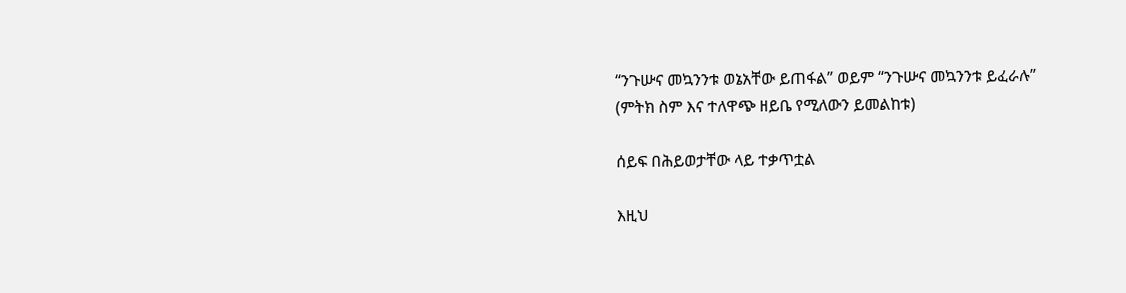“ንጉሡና መኳንንቱ ወኔአቸው ይጠፋል” ወይም “ንጉሡና መኳንንቱ ይፈራሉ” (ምትክ ስም እና ተለዋጭ ዘይቤ የሚለውን ይመልከቱ)

ሰይፍ በሕይወታቸው ላይ ተቃጥቷል

እዚህ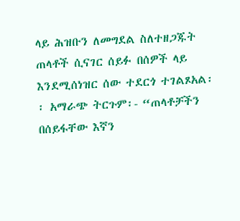ላይ ሕዝቡን ለመግደል ስለተዘጋጁት ጠላቶች ሲናገር ሰይፉ በሰዎች ላይ እንደሚሰነዝር ሰው ተደርጎ ተገልጾአል፡፡ አማራጭ ትርጉም፡- “ጠላቶቻችን በሰይፋቸው እኛን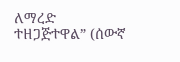ለማረድ ተዘጋጅተዋል” (ሰውኛ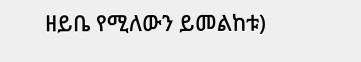ዘይቤ የሚለውን ይመልከቱ)